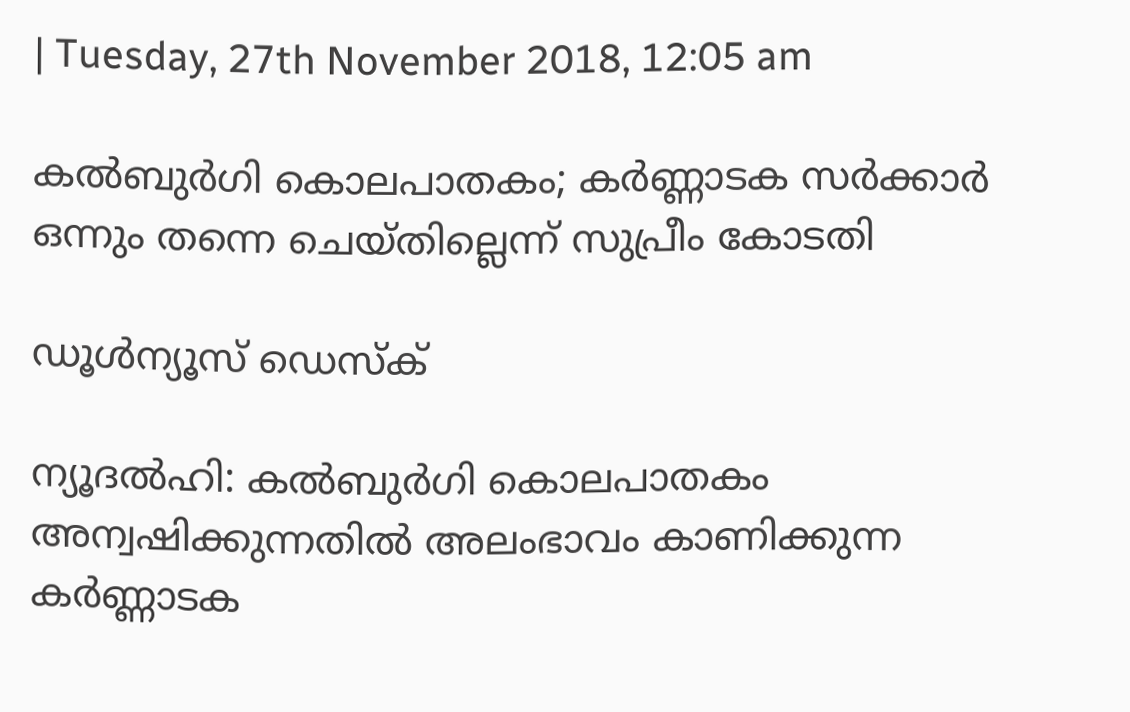| Tuesday, 27th November 2018, 12:05 am

കല്‍ബുര്‍ഗി കൊലപാതകം; കര്‍ണ്ണാടക സര്‍ക്കാര്‍ ഒന്നും തന്നെ ചെയ്തില്ലെന്ന് സുപ്രീം കോടതി

ഡൂള്‍ന്യൂസ് ഡെസ്‌ക്

ന്യൂദല്‍ഹി: കല്‍ബുര്‍ഗി കൊലപാതകം അന്വഷിക്കുന്നതില്‍ അലംഭാവം കാണിക്കുന്ന കര്‍ണ്ണാടക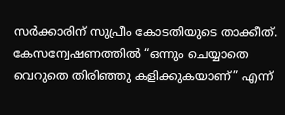സര്‍ക്കാരിന് സുപ്രീം കോടതിയുടെ താക്കീത്. കേസന്വേഷണത്തില്‍ “ഒന്നും ചെയ്യാതെ വെറുതെ തിരിഞ്ഞു കളിക്കുകയാണ്” എന്ന്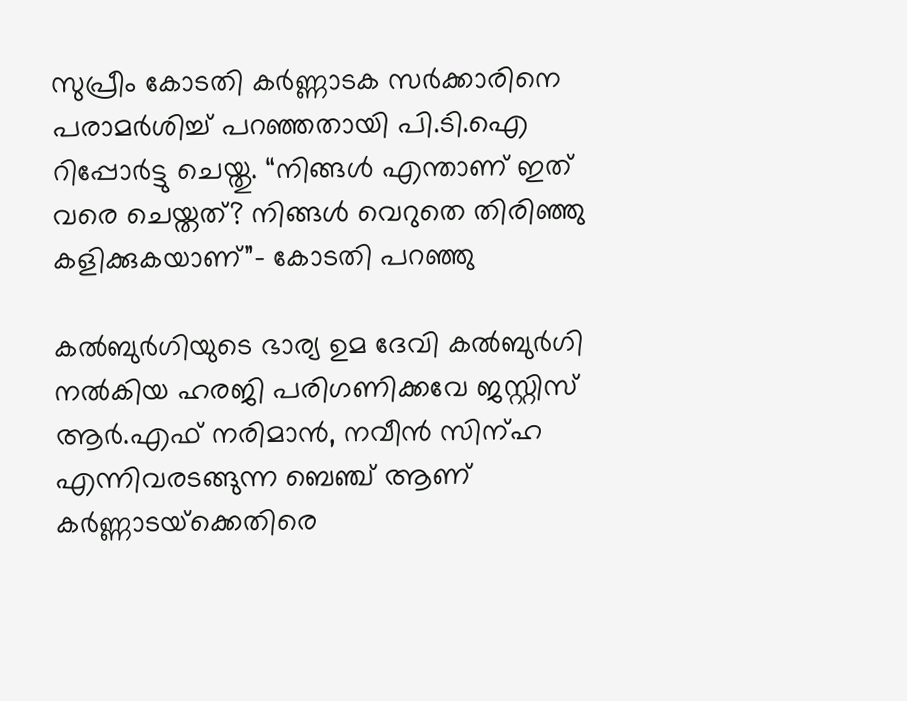സുപ്രീം കോടതി കര്‍ണ്ണാടക സര്‍ക്കാരിനെ പരാമര്‍ശിച്ച് പറഞ്ഞതായി പി.ടി.ഐ റിപ്പോര്‍ട്ടു ചെയ്തു. “നിങ്ങള്‍ എന്താണ് ഇത് വരെ ചെയ്തത്? നിങ്ങള്‍ വെറുതെ തിരിഞ്ഞു കളിക്കുകയാണ്”- കോടതി പറഞ്ഞു

കല്‍ബുര്‍ഗിയുടെ ഭാര്യ ഉമ ദേവി കല്‍ബുര്‍ഗി നല്‍കിയ ഹരജി പരിഗണിക്കവേ ജസ്റ്റിസ് ആര്‍.എഫ് നരിമാന്‍, നവീന്‍ സിന്ഹ എന്നിവരടങ്ങുന്ന ബെഞ്ച് ആണ് കര്‍ണ്ണാടയ്‌ക്കെതിരെ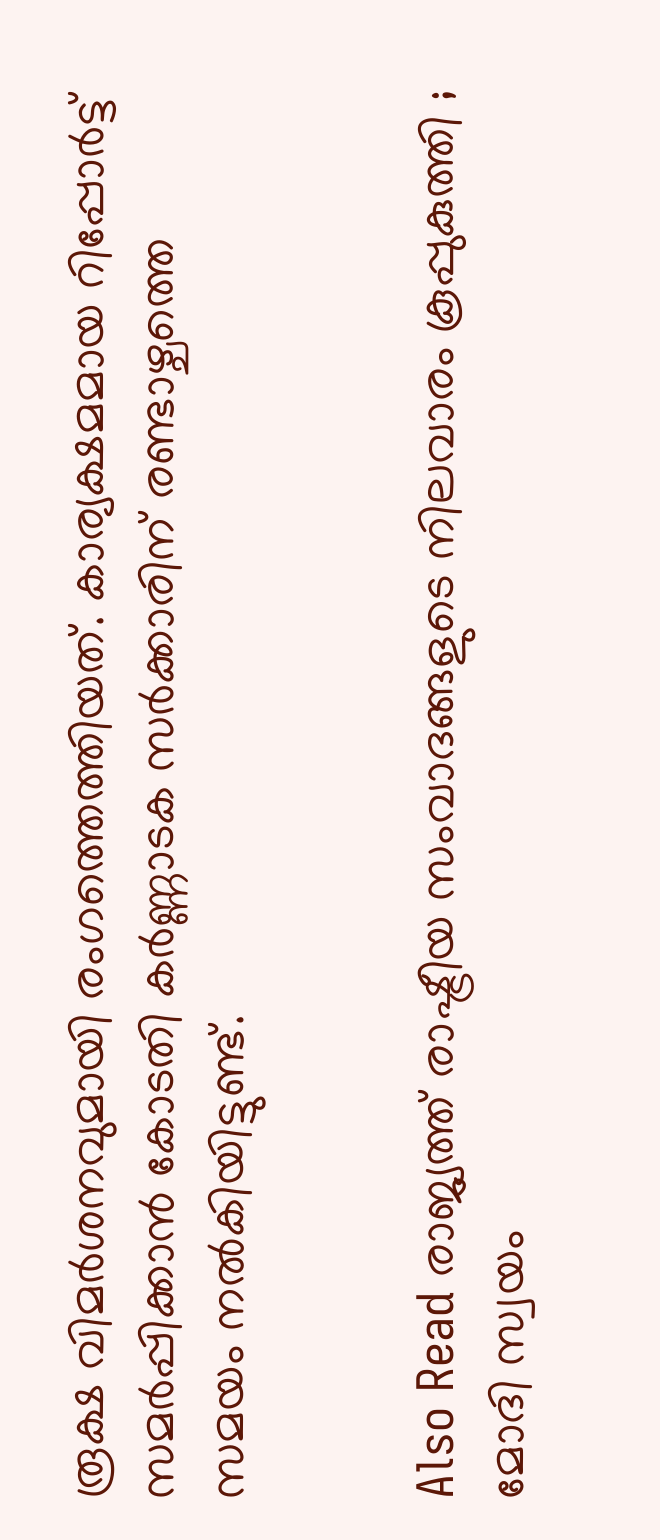രൂക്ഷ വിമര്‍ശനവുമായി രംഗത്തെത്തിയത്. കാര്യക്ഷമമായ റിപ്പോര്‍ട്ട് സമര്‍പ്പിക്കാന്‍ കോടതി കര്‍ണ്ണാടക സര്‍ക്കാരിന് രണ്ടാഴ്ചത്തെ സമയം നല്‍കിയിട്ടുണ്ട്.


Also Read രാജ്യത്ത് രാഷ്ട്രീയ സംവാദങ്ങളുടെ നിലവാരം കൂപ്പുകുത്തി ; മോദി സ്വയം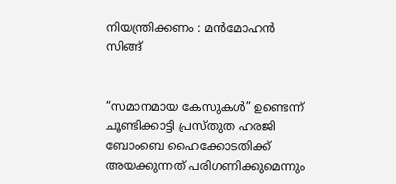നിയന്ത്രിക്കണം : മന്‍മോഹന്‍ സിങ്ങ്


“സമാനമായ കേസുകള്‍” ഉണ്ടെന്ന് ചൂണ്ടിക്കാട്ടി പ്രസ്തുത ഹരജി ബോംബെ ഹൈക്കോടതിക്ക് അയക്കുന്നത് പരിഗണിക്കുമെന്നും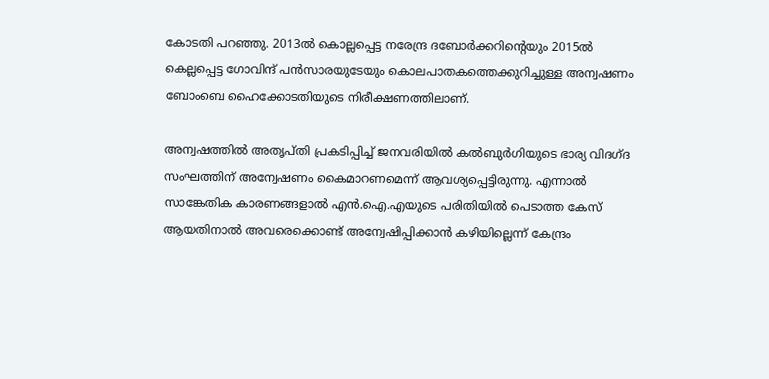കോടതി പറഞ്ഞു. 2013ല്‍ കൊല്ലപ്പെട്ട നരേന്ദ്ര ദബോര്‍ക്കറിന്റെയും 2015ല്‍ കെല്ലപ്പെട്ട ഗോവിന്ദ് പന്‍സാരയുടേയും കൊലപാതകത്തെക്കുറിച്ചുള്ള അന്വഷണം ബോംബെ ഹൈക്കോടതിയുടെ നിരീക്ഷണത്തിലാണ്.

അന്വഷത്തില്‍ അതൃപ്തി പ്രകടിപ്പിച്ച് ജനവരിയില്‍ കല്‍ബുര്‍ഗിയുടെ ഭാര്യ വിദഗ്ദ സംഘത്തിന് അന്വേഷണം കൈമാറണമെന്ന് ആവശ്യപ്പെട്ടിരുന്നു. എന്നാല്‍ സാങ്കേതിക കാരണങ്ങളാല്‍ എന്‍.ഐ.എയുടെ പരിതിയില്‍ പെടാത്ത കേസ് ആയതിനാല്‍ അവരെക്കൊണ്ട് അന്വേഷിപ്പിക്കാന്‍ കഴിയില്ലെന്ന് കേന്ദ്രം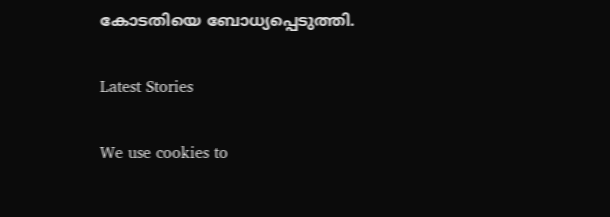കോടതിയെ ബോധ്യപ്പെടുത്തി.

Latest Stories

We use cookies to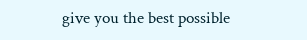give you the best possible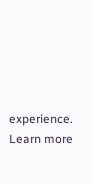experience. Learn more